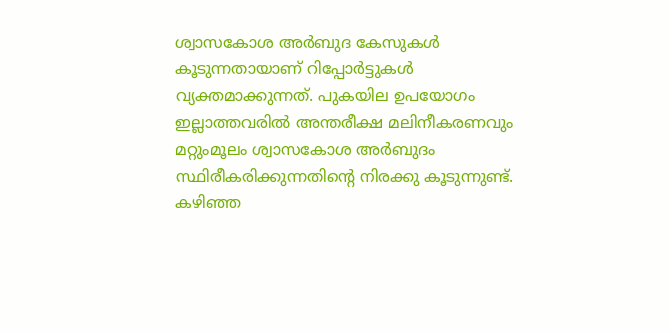ശ്വാസകോശ അർബുദ കേസുകൾ കൂടുന്നതായാണ് റിപ്പോർട്ടുകൾ വ്യക്തമാക്കുന്നത്. പുകയില ഉപയോഗം ഇല്ലാത്തവരിൽ അന്തരീക്ഷ മലിനീകരണവും മറ്റുംമൂലം ശ്വാസകോശ അർബുദം സ്ഥിരീകരിക്കുന്നതിന്റെ നിരക്കു കൂടുന്നുണ്ട്. കഴിഞ്ഞ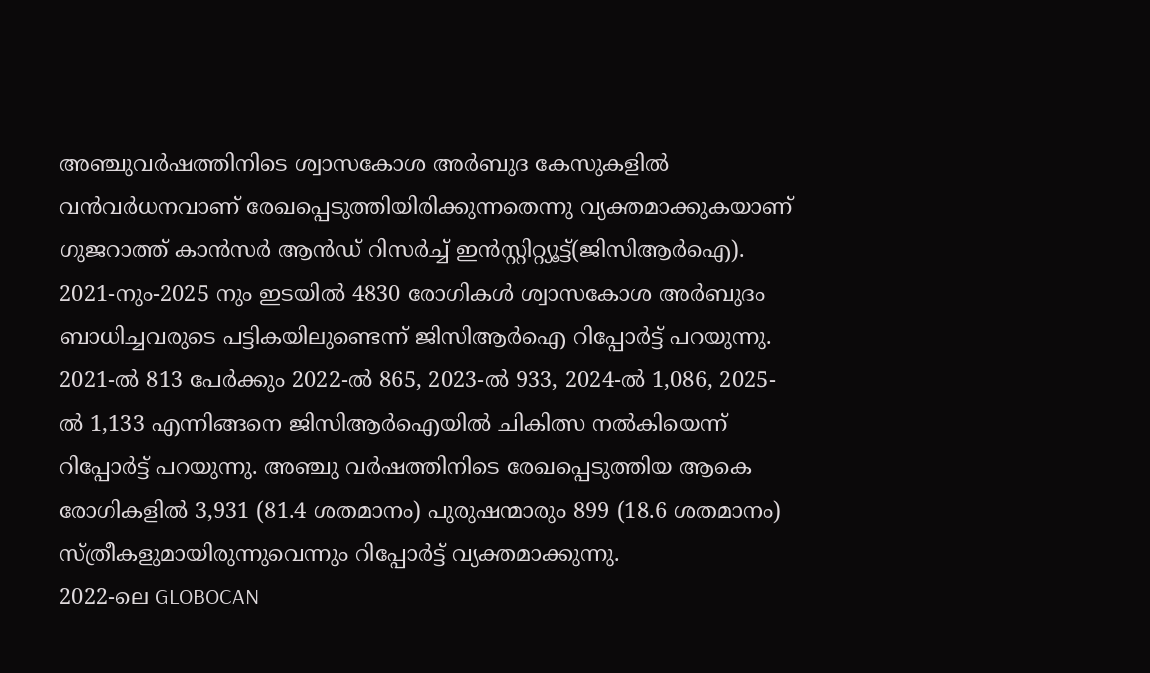അഞ്ചുവർഷത്തിനിടെ ശ്വാസകോശ അർബുദ കേസുകളിൽ വൻവർധനവാണ് രേഖപ്പെടുത്തിയിരിക്കുന്നതെന്നു വ്യക്തമാക്കുകയാണ് ഗുജറാത്ത് കാൻസർ ആൻഡ് റിസർച്ച് ഇൻസ്റ്റിറ്റ്യൂട്ട്(ജിസിആർഐ).
2021-നും-2025 നും ഇടയിൽ 4830 രോഗികൾ ശ്വാസകോശ അർബുദം ബാധിച്ചവരുടെ പട്ടികയിലുണ്ടെന്ന് ജിസിആർഐ റിപ്പോർട്ട് പറയുന്നു. 2021-ൽ 813 പേർക്കും 2022-ൽ 865, 2023-ൽ 933, 2024-ൽ 1,086, 2025-ൽ 1,133 എന്നിങ്ങനെ ജിസിആർഐയിൽ ചികിത്സ നൽകിയെന്ന് റിപ്പോർട്ട് പറയുന്നു. അഞ്ചു വർഷത്തിനിടെ രേഖപ്പെടുത്തിയ ആകെ രോഗികളിൽ 3,931 (81.4 ശതമാനം) പുരുഷന്മാരും 899 (18.6 ശതമാനം) സ്ത്രീകളുമായിരുന്നുവെന്നും റിപ്പോർട്ട് വ്യക്തമാക്കുന്നു.
2022-ലെ GLOBOCAN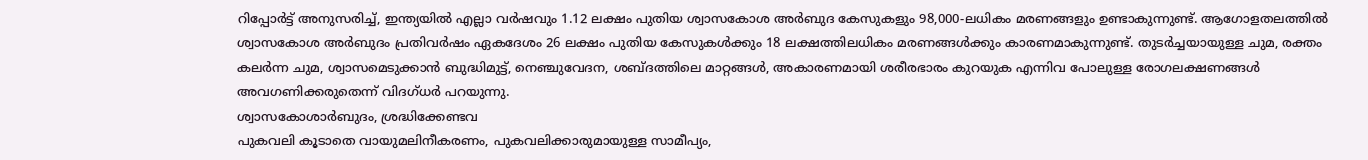റിപ്പോർട്ട് അനുസരിച്ച്, ഇന്ത്യയിൽ എല്ലാ വർഷവും 1.12 ലക്ഷം പുതിയ ശ്വാസകോശ അർബുദ കേസുകളും 98,000-ലധികം മരണങ്ങളും ഉണ്ടാകുന്നുണ്ട്. ആഗോളതലത്തിൽ ശ്വാസകോശ അർബുദം പ്രതിവർഷം ഏകദേശം 26 ലക്ഷം പുതിയ കേസുകൾക്കും 18 ലക്ഷത്തിലധികം മരണങ്ങൾക്കും കാരണമാകുന്നുണ്ട്. തുടർച്ചയായുള്ള ചുമ, രക്തം കലർന്ന ചുമ, ശ്വാസമെടുക്കാൻ ബുദ്ധിമുട്ട്, നെഞ്ചുവേദന, ശബ്ദത്തിലെ മാറ്റങ്ങൾ, അകാരണമായി ശരീരഭാരം കുറയുക എന്നിവ പോലുള്ള രോഗലക്ഷണങ്ങൾ അവഗണിക്കരുതെന്ന് വിദഗ്ധർ പറയുന്നു.
ശ്വാസകോശാർബുദം, ശ്രദ്ധിക്കേണ്ടവ
പുകവലി കൂടാതെ വായുമലിനീകരണം, പുകവലിക്കാരുമായുള്ള സാമീപ്യം,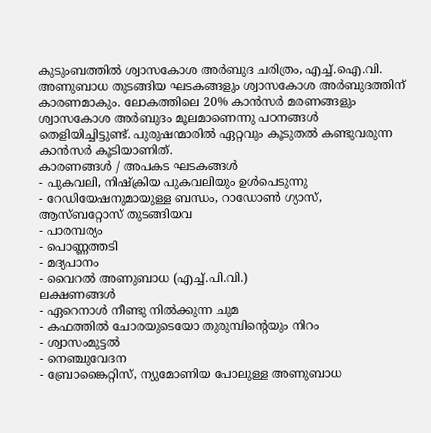കുടുംബത്തിൽ ശ്വാസകോശ അർബുദ ചരിത്രം, എച്ച്.ഐ.വി. അണുബാധ തുടങ്ങിയ ഘടകങ്ങളും ശ്വാസകോശ അർബുദത്തിന് കാരണമാകും. ലോകത്തിലെ 20% കാൻസർ മരണങ്ങളും ശ്വാസകോശ അർബുദം മൂലമാണെന്നു പഠനങ്ങൾ തെളിയിച്ചിട്ടുണ്ട്. പുരുഷന്മാരിൽ ഏറ്റവും കൂടുതൽ കണ്ടുവരുന്ന കാൻസർ കൂടിയാണിത്.
കാരണങ്ങൾ / അപകട ഘടകങ്ങൾ
- പുകവലി, നിഷ്ക്രിയ പുകവലിയും ഉൾപെടുന്നു
- റേഡിയേഷനുമായുള്ള ബന്ധം, റാഡോൺ ഗ്യാസ്, ആസ്ബറ്റോസ് തുടങ്ങിയവ
- പാരമ്പര്യം
- പൊണ്ണത്തടി
- മദ്യപാനം
- വൈറൽ അണുബാധ (എച്ച്.പി.വി.)
ലക്ഷണങ്ങൾ
- ഏറെനാൾ നീണ്ടു നിൽക്കുന്ന ചുമ
- കഫത്തിൽ ചോരയുടെയോ തുരുമ്പിന്റെയും നിറം
- ശ്വാസംമുട്ടൽ
- നെഞ്ചുവേദന
- ബ്രോങ്കൈറ്റിസ്, ന്യുമോണിയ പോലുള്ള അണുബാധ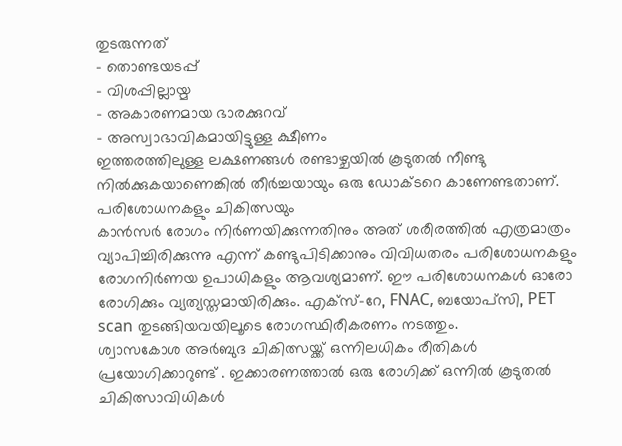തുടരുന്നത്
- തൊണ്ടയടപ്പ്
- വിശപ്പില്ലായ്മ
- അകാരണമായ ഭാരക്കുറവ്
- അസ്വാഭാവികമായിട്ടുള്ള ക്ഷീണം
ഇത്തരത്തിലുള്ള ലക്ഷണങ്ങൾ രണ്ടാഴ്ചയിൽ കൂടുതൽ നീണ്ടു നിൽക്കുകയാണെങ്കിൽ തീർച്ചയായും ഒരു ഡോക്ടറെ കാണേണ്ടതാണ്.
പരിശോധനകളും ചികിത്സയും
കാൻസർ രോഗം നിർണയിക്കുന്നതിനും അത് ശരീരത്തിൽ എത്രമാത്രം വ്യാപിച്ചിരിക്കുന്നു എന്ന് കണ്ടുപിടിക്കാനും വിവിധതരം പരിശോധനകളും രോഗനിർണയ ഉപാധികളും ആവശ്യമാണ്. ഈ പരിശോധനകൾ ഓരോ രോഗിക്കും വ്യത്യസ്തമായിരിക്കും. എക്സ്-റേ, FNAC, ബയോപ്സി, PET scan തുടങ്ങിയവയിലൂടെ രോഗസ്ഥിരീകരണം നടത്തും.
ശ്വാസകോശ അർബുദ ചികിത്സയ്ക്ക് ഒന്നിലധികം രീതികൾ പ്രയോഗിക്കാറുണ്ട് . ഇക്കാരണത്താൽ ഒരു രോഗിക്ക് ഒന്നിൽ കൂടുതൽ ചികിത്സാവിധികൾ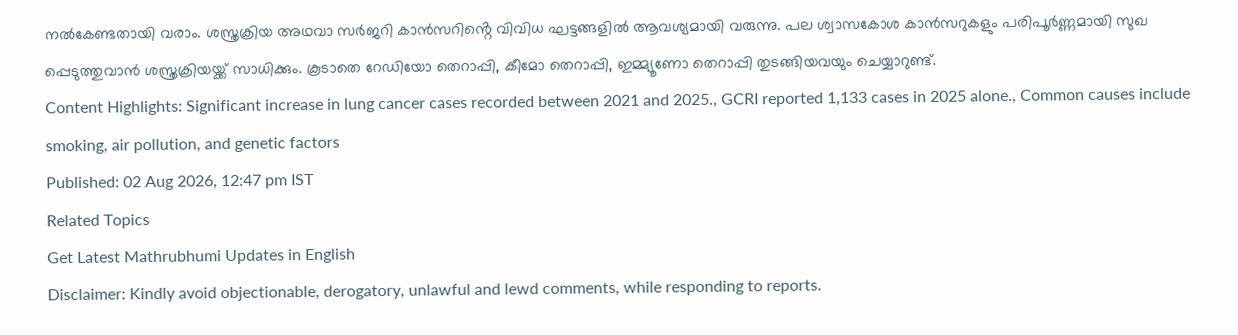നൽകേണ്ടതായി വരാം. ശസ്ത്രക്രിയ അഥവാ സർജറി കാൻസറിൻ്റെ വിവിധ ഘട്ടങ്ങളിൽ ആവശ്യമായി വരുന്നു. പല ശ്വാസകോശ കാൻസറുകളും പരിപൂർണ്ണമായി സുഖ പ്പെടുത്തുവാൻ ശസ്ത്രക്രിയയ്ക്ക് സാധിക്കും. കൂടാതെ റേഡിയോ തെറാപ്പി, കീമോ തെറാപ്പി, ഇമ്മ്യൂണോ തെറാപ്പി തുടങ്ങിയവയും ചെയ്യാറുണ്ട്.
Content Highlights: Significant increase in lung cancer cases recorded between 2021 and 2025., GCRI reported 1,133 cases in 2025 alone., Common causes include smoking, air pollution, and genetic factors
Published: 02 Aug 2026, 12:47 pm IST
Related Topics
Get Latest Mathrubhumi Updates in English
Disclaimer: Kindly avoid objectionable, derogatory, unlawful and lewd comments, while responding to reports.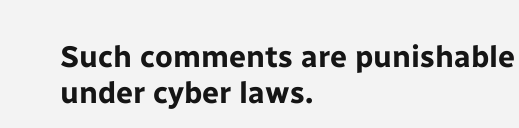Such comments are punishable under cyber laws.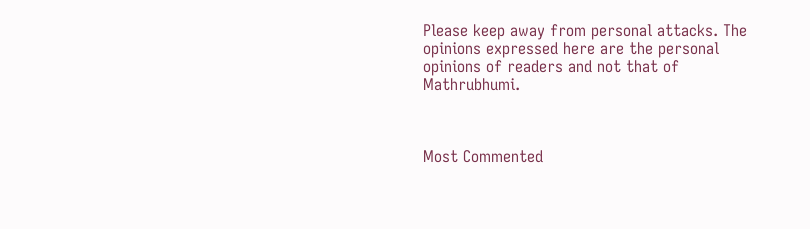Please keep away from personal attacks. The opinions expressed here are the personal opinions of readers and not that of Mathrubhumi.



Most Commented